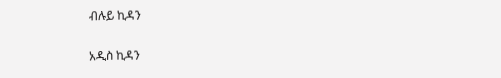ብሉይ ኪዳን

አዲስ ኪዳን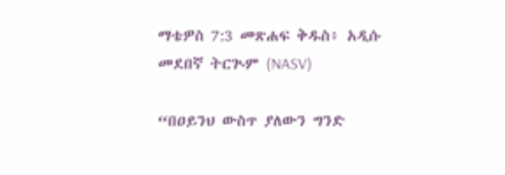ማቴዎስ 7:3 መጽሐፍ ቅዱስ፥ አዲሱ መደበኛ ትርጒም (NASV)

“በዐይንህ ውስጥ ያለውን ግንድ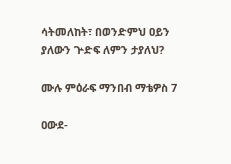ሳትመለከት፣ በወንድምህ ዐይን ያለውን ጕድፍ ለምን ታያለህ?

ሙሉ ምዕራፍ ማንበብ ማቴዎስ 7

ዐውደ-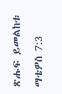ጽሑፍ ይመልከቱ ማቴዎስ 7:3